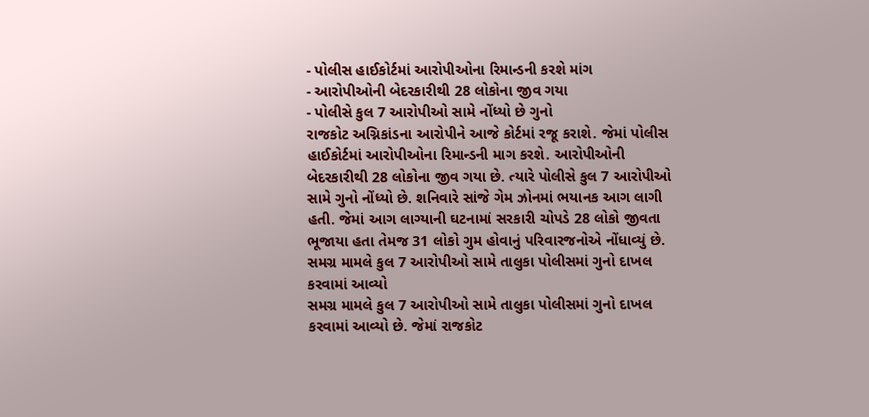- પોલીસ હાઈકોર્ટમાં આરોપીઓના રિમાન્ડની કરશે માંગ
- આરોપીઓની બેદરકારીથી 28 લોકોના જીવ ગયા
- પોલીસે કુલ 7 આરોપીઓ સામે નોંધ્યો છે ગુનો
રાજકોટ અગ્નિકાંડના આરોપીને આજે કોર્ટમાં રજૂ કરાશે. જેમાં પોલીસ હાઈકોર્ટમાં આરોપીઓના રિમાન્ડની માગ કરશે. આરોપીઓની બેદરકારીથી 28 લોકોના જીવ ગયા છે. ત્યારે પોલીસે કુલ 7 આરોપીઓ સામે ગુનો નોંધ્યો છે. શનિવારે સાંજે ગેમ ઝોનમાં ભયાનક આગ લાગી હતી. જેમાં આગ લાગ્યાની ઘટનામાં સરકારી ચોપડે 28 લોકો જીવતા ભૂજાયા હતા તેમજ 31 લોકો ગુમ હોવાનું પરિવારજનોએ નોંધાવ્યું છે.
સમગ્ર મામલે કુલ 7 આરોપીઓ સામે તાલુકા પોલીસમાં ગુનો દાખલ કરવામાં આવ્યો
સમગ્ર મામલે કુલ 7 આરોપીઓ સામે તાલુકા પોલીસમાં ગુનો દાખલ કરવામાં આવ્યો છે. જેમાં રાજકોટ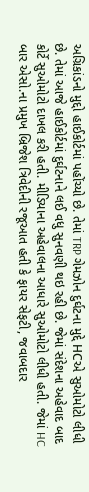અગ્રિકાંડનો મુદ્દો હાઈકોર્ટમાં પહોંચ્યો છે. તેમાં TRP ગેમઝોન દુર્ઘટના મુદ્દે HCએ સુઓમોટો લીધી છે. તેમાં આજે હાઈકોર્ટમાં દુર્ઘટનાને લઈ વધુ સુનવણી થઇ રહી છે. જેમાં સંદેશના અહેવાદ બાદ કોર્ટે સુઓમોટો દાખલ કરી હતી. મીડિયાના અહેવાલના આધારે સુઓમોટો લીધી હતી. જેમાં HC બાર એસો.ના પ્રમુખ બ્રિજેશ ત્રિવેદીની રજૂઆત હતી કે ફાયર સેફટી, જવાબદાર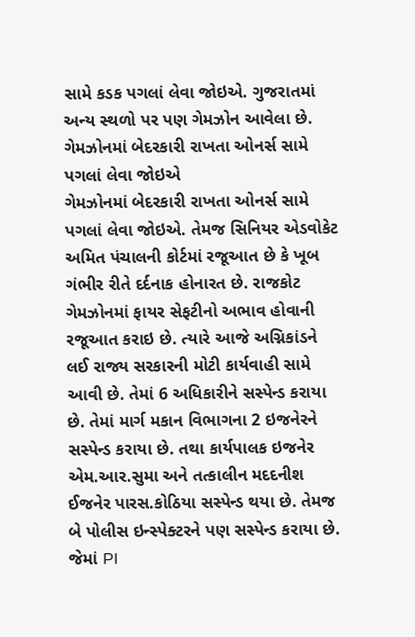સામે કડક પગલાં લેવા જોઇએ. ગુજરાતમાં અન્ય સ્થળો પર પણ ગેમઝોન આવેલા છે.
ગેમઝોનમાં બેદરકારી રાખતા ઓનર્સ સામે પગલાં લેવા જોઇએ
ગેમઝોનમાં બેદરકારી રાખતા ઓનર્સ સામે પગલાં લેવા જોઇએ. તેમજ સિનિયર એડવોકેટ અમિત પંચાલની કોર્ટમાં રજૂઆત છે કે ખૂબ ગંભીર રીતે દર્દનાક હોનારત છે. રાજકોટ ગેમઝોનમાં ફાયર સેફટીનો અભાવ હોવાની રજૂઆત કરાઇ છે. ત્યારે આજે અગ્નિકાંડને લઈ રાજ્ય સરકારની મોટી કાર્યવાહી સામે આવી છે. તેમાં 6 અધિકારીને સસ્પેન્ડ કરાયા છે. તેમાં માર્ગ મકાન વિભાગના 2 ઇજનેરને સસ્પેન્ડ કરાયા છે. તથા કાર્યપાલક ઇજનેર એમ.આર.સુમા અને તત્કાલીન મદદનીશ ઈજનેર પારસ.કોઠિયા સસ્પેન્ડ થયા છે. તેમજ બે પોલીસ ઇન્સ્પેક્ટરને પણ સસ્પેન્ડ કરાયા છે. જેમાં PI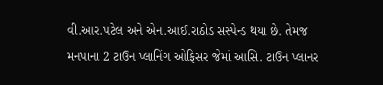વી.આર.પટેલ અને એન.આઈ.રાઠોડ સસ્પેન્ડ થયા છે. તેમજ મનપાના 2 ટાઉન પ્લાનિંગ ઓફિસર જેમાં આસિ. ટાઉન પ્લાનર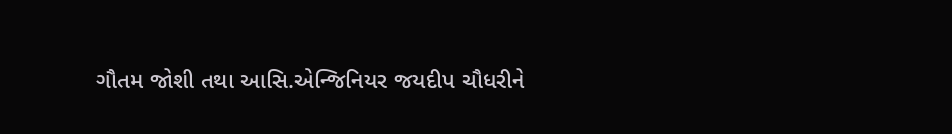ગૌતમ જોશી તથા આસિ.એન્જિનિયર જયદીપ ચૌધરીને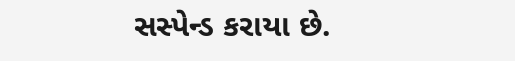સસ્પેન્ડ કરાયા છે.